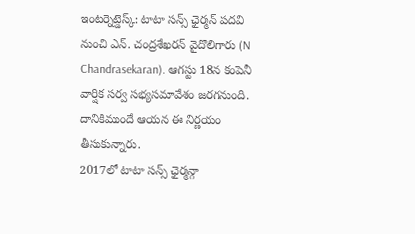ఇంటర్నెట్డెస్క్: టాటా సన్స్ ఛైర్మన్ పదవి నుంచి ఎన్. చంద్రశేఖరన్ వైదొలిగారు (N Chandrasekaran). ఆగస్టు 18న కంపెనీ వార్షిక సర్వ సభ్యసమావేశం జరగనుంది. దానికిముందే ఆయన ఈ నిర్ణయం తీసుకున్నారు.
2017లో టాటా సన్స్ ఛైర్మన్గా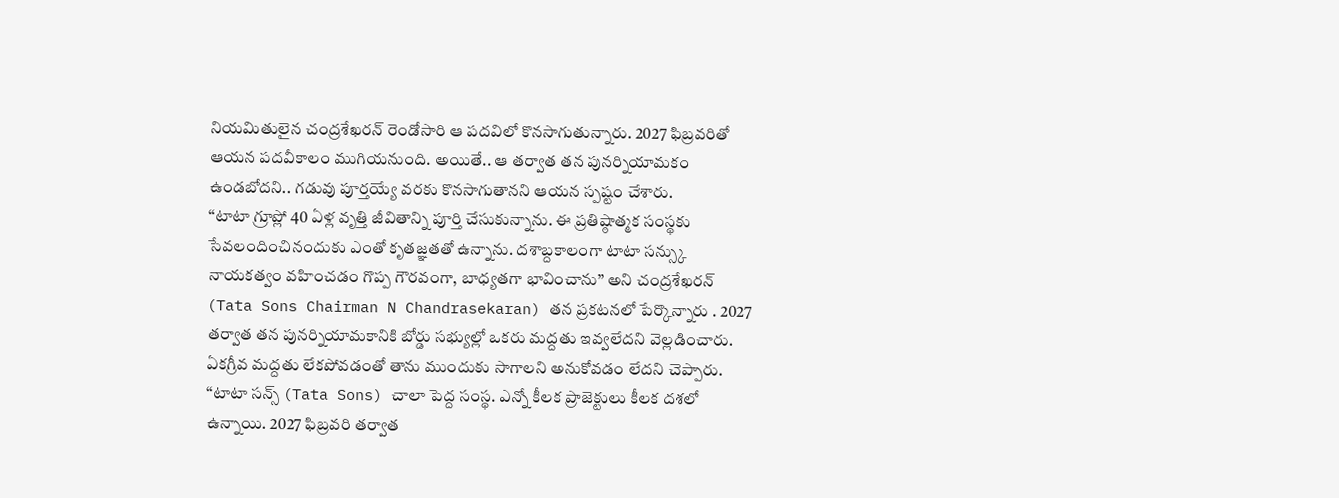నియమితులైన చంద్రశేఖరన్ రెండోసారి ఆ పదవిలో కొనసాగుతున్నారు. 2027 ఫిబ్రవరితో ఆయన పదవీకాలం ముగియనుంది. అయితే.. ఆ తర్వాత తన పునర్నియామకం ఉండబోదని.. గడువు పూర్తయ్యే వరకు కొనసాగుతానని ఆయన స్పష్టం చేశారు.
‘‘టాటా గ్రూప్లో 40 ఏళ్ల వృత్తి జీవితాన్ని పూర్తి చేసుకున్నాను. ఈ ప్రతిష్ఠాత్మక సంస్థకు సేవలందించినందుకు ఎంతో కృతజ్ఞతతో ఉన్నాను. దశాబ్దకాలంగా టాటా సన్స్కు నాయకత్వం వహించడం గొప్ప గౌరవంగా, బాధ్యతగా భావించాను’’ అని చంద్రశేఖరన్ (Tata Sons Chairman N Chandrasekaran) తన ప్రకటనలో పేర్కొన్నారు . 2027 తర్వాత తన పునర్నియామకానికి బోర్డు సభ్యుల్లో ఒకరు మద్దతు ఇవ్వలేదని వెల్లడించారు. ఏకగ్రీవ మద్దతు లేకపోవడంతో తాను ముందుకు సాగాలని అనుకోవడం లేదని చెప్పారు.
‘‘టాటా సన్స్ (Tata Sons) చాలా పెద్ద సంస్థ. ఎన్నో కీలక ప్రాజెక్టులు కీలక దశలో ఉన్నాయి. 2027 ఫిబ్రవరి తర్వాత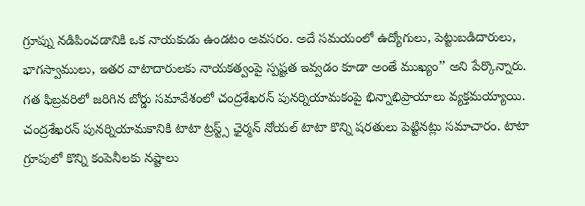గ్రూప్ను నడిపించడానికి ఒక నాయకుడు ఉండటం అవసరం. అదే సమయంలో ఉద్యోగులు, పెట్టుబడిదారులు, భాగస్వాములు, ఇతర వాటాదారులకు నాయకత్వంపై స్పష్టత ఇవ్వడం కూడా అంతే ముఖ్యం’’ అని పేర్కొన్నారు.
గత ఫిబ్రవరిలో జరిగిన బోర్డు సమావేశంలో చంద్రశేఖరన్ పునర్నియామకంపై భిన్నాభిప్రాయాలు వ్యక్తమయ్యాయి. చంద్రశేఖరన్ పునర్నియామకానికి టాటా ట్రస్ట్స్ ఛైర్మన్ నోయల్ టాటా కొన్ని షరతులు పెట్టినట్లు సమాచారం. టాటా గ్రూపులో కొన్ని కంపెనీలకు నష్టాలు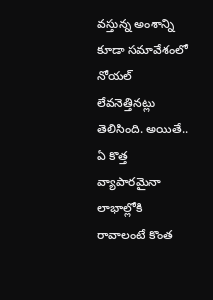వస్తున్న అంశాన్ని కూడా సమావేశంలో నోయల్ లేవనెత్తినట్లు తెలిసింది. అయితే.. ఏ కొత్త వ్యాపారమైనా లాభాల్లోకి రావాలంటే కొంత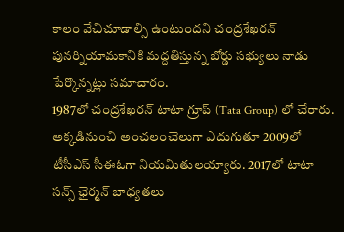కాలం వేచిచూడాల్సి ఉంటుందని చంద్రశేఖరన్ పునర్నియామకానికి మద్దతిస్తున్న బోర్డు సభ్యులు నాడు పేర్కొన్నట్లు సమాచారం.
1987లో చంద్రశేఖరన్ టాటా గ్రూప్ (Tata Group) లో చేరారు. అక్కడినుంచి అంచలంచెలుగా ఎదుగుతూ 2009లో టీసీఎస్ సీఈఓగా నియమితులయ్యారు. 2017లో టాటా సన్స్ ఛైర్మన్ బాధ్యతలు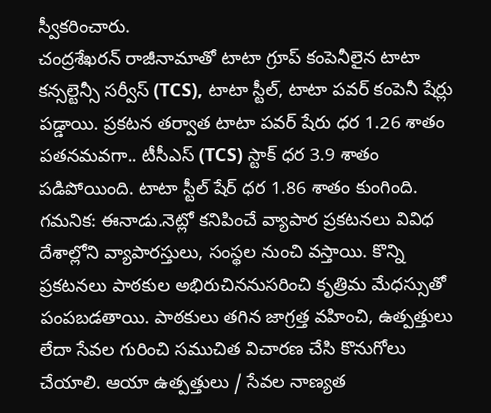స్వీకరించారు.
చంద్రశేఖరన్ రాజీనామాతో టాటా గ్రూప్ కంపెనీలైన టాటా కన్సల్టెన్సీ సర్వీస్ (TCS), టాటా స్టీల్, టాటా పవర్ కంపెనీ షేర్లు పడ్డాయి. ప్రకటన తర్వాత టాటా పవర్ షేరు ధర 1.26 శాతం పతనమవగా.. టీసీఎస్ (TCS) స్టాక్ ధర 3.9 శాతం పడిపోయింది. టాటా స్టీల్ షేర్ ధర 1.86 శాతం కుంగింది.
గమనిక: ఈనాడు.నెట్లో కనిపించే వ్యాపార ప్రకటనలు వివిధ దేశాల్లోని వ్యాపారస్తులు, సంస్థల నుంచి వస్తాయి. కొన్ని ప్రకటనలు పాఠకుల అభిరుచిననుసరించి కృత్రిమ మేధస్సుతో పంపబడతాయి. పాఠకులు తగిన జాగ్రత్త వహించి, ఉత్పత్తులు లేదా సేవల గురించి సముచిత విచారణ చేసి కొనుగోలు చేయాలి. ఆయా ఉత్పత్తులు / సేవల నాణ్యత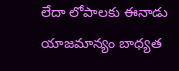లేదా లోపాలకు ఈనాడు యాజమాన్యం బాధ్యత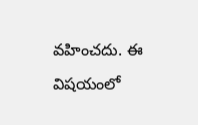వహించదు. ఈ విషయంలో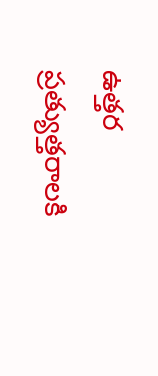ఉత్తర ప్రత్యుత్తరాలకి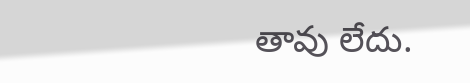తావు లేదు.